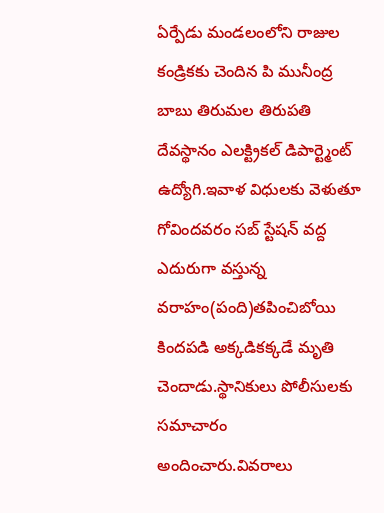ఏర్పేడు మండలంలోని రాజుల కండ్రికకు చెందిన పి మునీంద్ర బాబు తిరుమల తిరుపతి దేవస్థానం ఎలక్ట్రికల్ డిపార్ట్మెంట్ ఉద్యోగి.ఇవాళ విధులకు వెళుతూ గోవిందవరం సబ్ స్టేషన్ వద్ద ఎదురుగా వస్తున్న వరాహం(పంది)తపించిబోయి కిందపడి అక్కడికక్కడే మృతి చెందాడు.స్థానికులు పోలీసులకు సమాచారం అందించారు.వివరాలు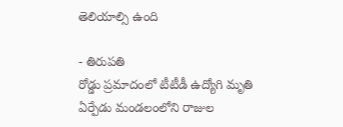తెలియాల్సి ఉంది

- తిరుపతి
రోడ్డు ప్రమాదంలో టీటీడీ ఉద్యోగి మృతి
ఏర్పేడు మండలంలోని రాజుల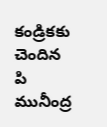కండ్రికకు చెందిన పి మునీంద్ర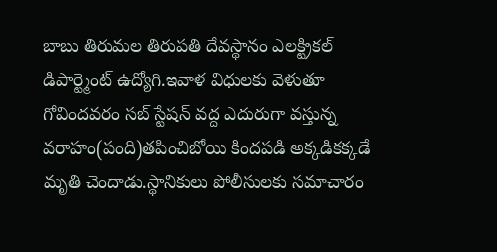బాబు తిరుమల తిరుపతి దేవస్థానం ఎలక్ట్రికల్ డిపార్ట్మెంట్ ఉద్యోగి.ఇవాళ విధులకు వెళుతూ గోవిందవరం సబ్ స్టేషన్ వద్ద ఎదురుగా వస్తున్న వరాహం(పంది)తపించిబోయి కిందపడి అక్కడికక్కడే మృతి చెందాడు.స్థానికులు పోలీసులకు సమాచారం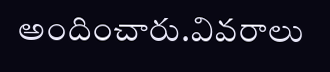అందించారు.వివరాలు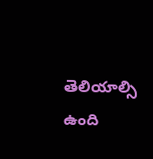తెలియాల్సి ఉంది